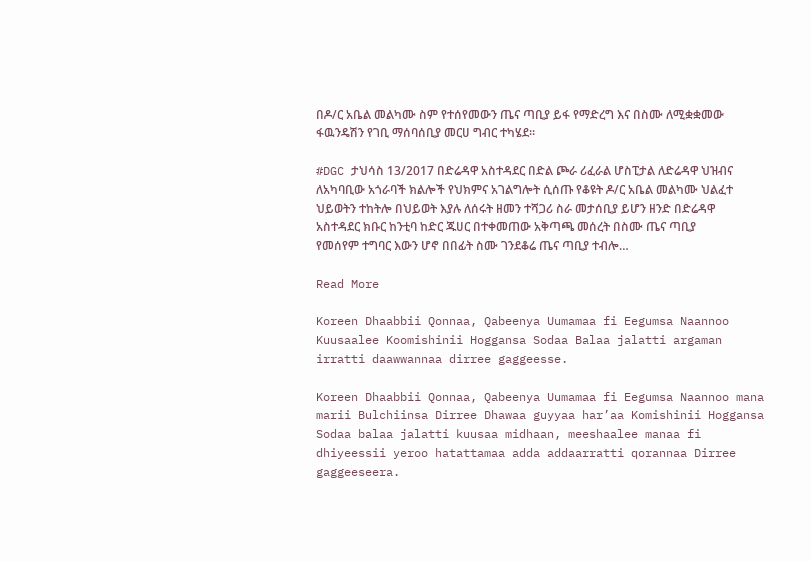በዶ/ር አቤል መልካሙ ስም የተሰየመውን ጤና ጣቢያ ይፋ የማድረግ እና በስሙ ለሚቋቋመው ፋዉንዴሽን የገቢ ማሰባሰቢያ መርሀ ግብር ተካሄደ።

#DGC ታህሳስ 13/2017 በድሬዳዋ አስተዳደር በድል ጮራ ሪፈራል ሆስፒታል ለድሬዳዋ ህዝብና ለአካባቢው አጎራባች ክልሎች የህክምና አገልግሎት ሲሰጡ የቆዩት ዶ/ር አቤል መልካሙ ህልፈተ ህይወትን ተከትሎ በህይወት እያሉ ለሰሩት ዘመን ተሻጋሪ ስራ መታሰቢያ ይሆን ዘንድ በድሬዳዋ አስተዳደር ክቡር ከንቲባ ከድር ጁሀር በተቀመጠው አቅጣጫ መሰረት በስሙ ጤና ጣቢያ የመሰየም ተግባር እውን ሆኖ በበፊት ስሙ ገንደቆሬ ጤና ጣቢያ ተብሎ…

Read More

Koreen Dhaabbii Qonnaa, Qabeenya Uumamaa fi Eegumsa Naannoo Kuusaalee Koomishinii Hoggansa Sodaa Balaa jalatti argaman irratti daawwannaa dirree gaggeesse.

Koreen Dhaabbii Qonnaa, Qabeenya Uumamaa fi Eegumsa Naannoo mana marii Bulchiinsa Dirree Dhawaa guyyaa har’aa Komishinii Hoggansa Sodaa balaa jalatti kuusaa midhaan, meeshaalee manaa fi dhiyeessii yeroo hatattamaa adda addaarratti qorannaa Dirree gaggeeseera.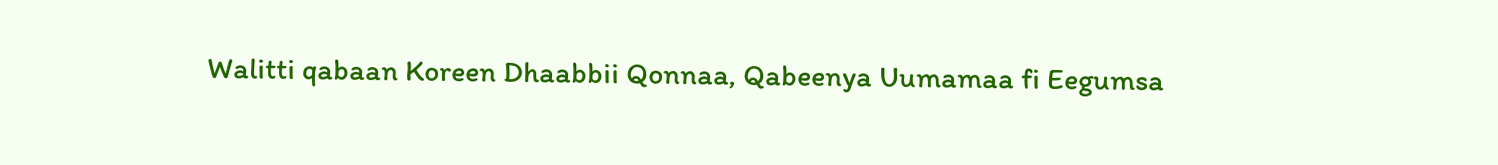Walitti qabaan Koreen Dhaabbii Qonnaa, Qabeenya Uumamaa fi Eegumsa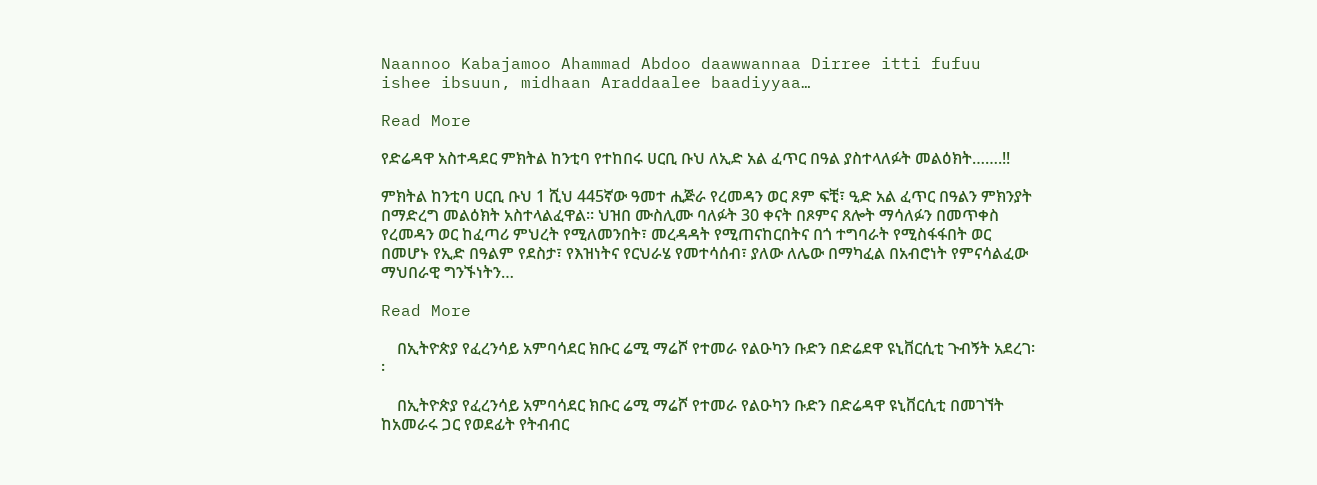Naannoo Kabajamoo Ahammad Abdoo daawwannaa Dirree itti fufuu ishee ibsuun, midhaan Araddaalee baadiyyaa…

Read More

የድሬዳዋ አስተዳደር ምክትል ከንቲባ የተከበሩ ሀርቢ ቡህ ለኢድ አል ፈጥር በዓል ያስተላለፉት መልዕክት…….!!

ምክትል ከንቲባ ሀርቢ ቡህ 1 ሺህ 445ኛው ዓመተ ሒጅራ የረመዳን ወር ጾም ፍቺ፣ ዒድ አል ፈጥር በዓልን ምክንያት በማድረግ መልዕክት አስተላልፈዋል። ህዝበ ሙስሊሙ ባለፉት 30 ቀናት በጾምና ጸሎት ማሳለፉን በመጥቀስ የረመዳን ወር ከፈጣሪ ምህረት የሚለመንበት፣ መረዳዳት የሚጠናከርበትና በጎ ተግባራት የሚስፋፋበት ወር በመሆኑ የኢድ በዓልም የደስታ፣ የእዝነትና የርህራሄ የመተሳሰብ፣ ያለው ለሌው በማካፈል በአብሮነት የምናሳልፈው ማህበራዊ ግንኙነትን…

Read More

    በኢትዮጵያ የፈረንሳይ አምባሳደር ክቡር ሬሚ ማሬሾ የተመራ የልዑካን ቡድን በድሬደዋ ዩኒቨርሲቲ ጉብኝት አደረገ፡፡

    በኢትዮጵያ የፈረንሳይ አምባሳደር ክቡር ሬሚ ማሬሾ የተመራ የልዑካን ቡድን በድሬዳዋ ዩኒቨርሲቲ በመገኘት ከአመራሩ ጋር የወደፊት የትብብር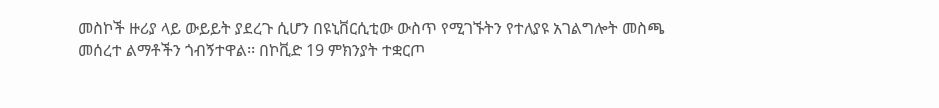መስኮች ዙሪያ ላይ ውይይት ያደረጉ ሲሆን በዩኒቨርሲቲው ውስጥ የሚገኙትን የተለያዩ አገልግሎት መስጫ መሰረተ ልማቶችን ጎብኝተዋል፡፡ በኮቪድ 19 ምክንያት ተቋርጦ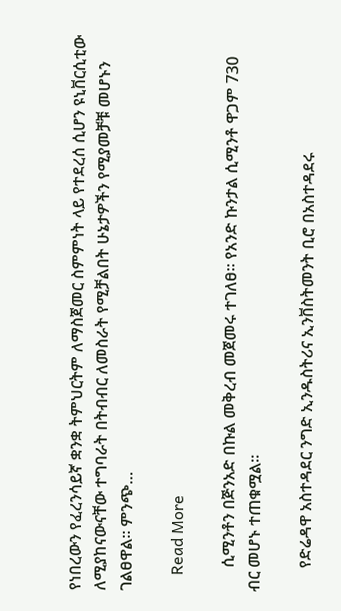የነበረውን የፈረንሳይኛ ቋንቋ ትምህርትም ለማስጀመር ስምምነት ላይ የተደረሰ ሲሆን ዩኒቨርሲቲው ለሚያከናውናቸው ተግባራት በትብብር ለመስራት የሚቻልበት ሁኔታዎችን የሚያመቻቹ መሆኑን ገልፀዋል፡፡ ምንጭ…

    Read More

      ሲሚንቶን በጅንአድ በኩል መቅረብ መጀመሩ ተገለፀ። የአንድ ኩንታል ሲሚንቶ ዋጋም 730 ብር መሆኑ ተጠቁሟል።

      የድሬዳዋ አስተዳደር ንግድ ኢንዱስትሪና ኢንቨስትመንት ቢሮ በአስተዳደሩ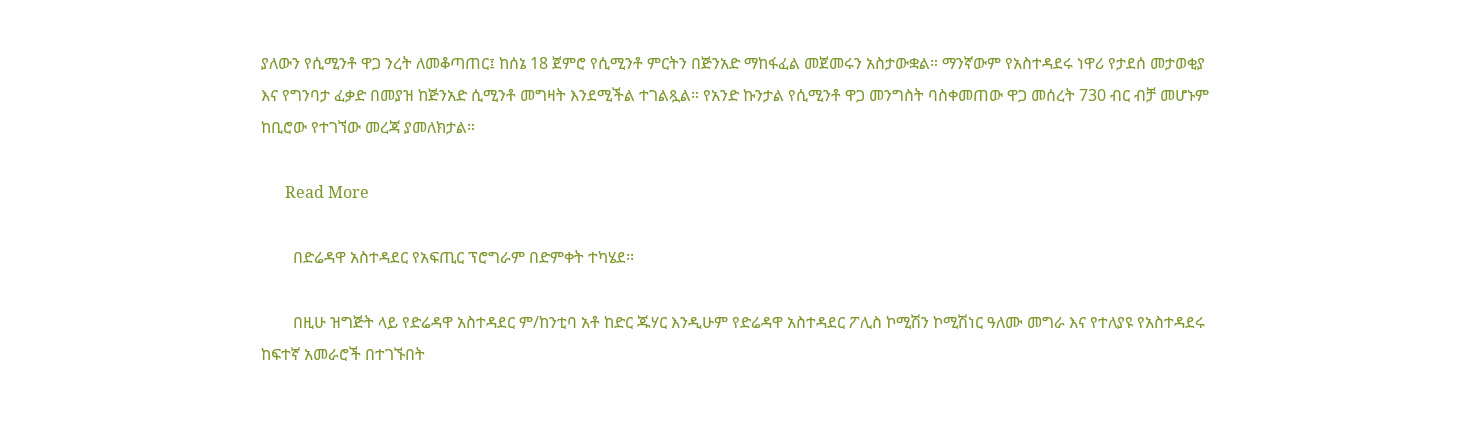ያለውን የሲሚንቶ ዋጋ ንረት ለመቆጣጠር፤ ከሰኔ 18 ጀምሮ የሲሚንቶ ምርትን በጅንአድ ማከፋፈል መጀመሩን አስታውቋል። ማንኛውም የአስተዳደሩ ነዋሪ የታደሰ መታወቂያ እና የግንባታ ፈቃድ በመያዝ ከጅንአድ ሲሚንቶ መግዛት እንደሚችል ተገልጿል። የአንድ ኩንታል የሲሚንቶ ዋጋ መንግስት ባስቀመጠው ዋጋ መሰረት 730 ብር ብቻ መሆኑም ከቢሮው የተገኘው መረጃ ያመለክታል።

      Read More

        በድሬዳዋ አስተዳደር የአፍጢር ፕሮግራም በድምቀት ተካሄደ፡፡

        በዚሁ ዝግጅት ላይ የድሬዳዋ አስተዳደር ም/ከንቲባ አቶ ከድር ጁሃር እንዲሁም የድሬዳዋ አስተዳደር ፖሊስ ኮሚሽን ኮሚሽነር ዓለሙ መግራ እና የተለያዩ የአስተዳደሩ ከፍተኛ አመራሮች በተገኙበት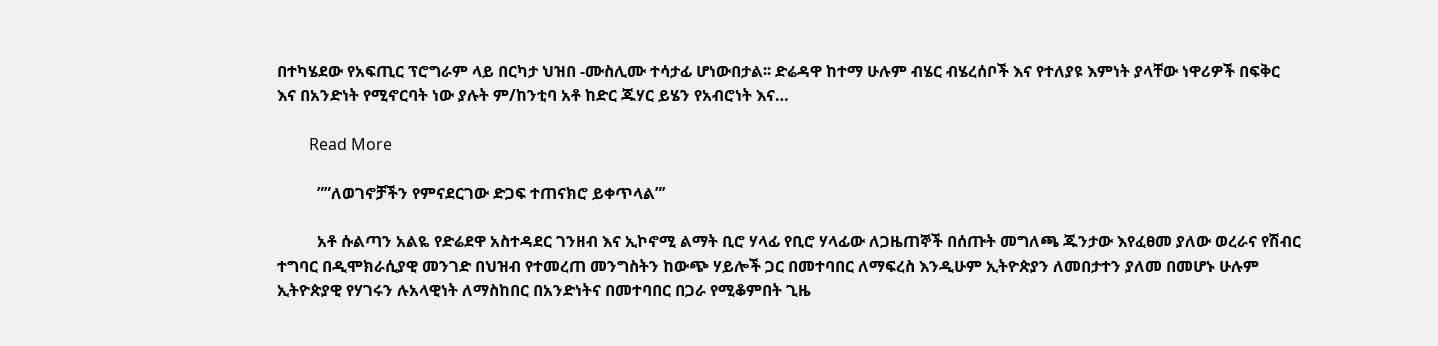በተካሄደው የአፍጢር ፕሮግራም ላይ በርካታ ህዝበ -ሙስሊሙ ተሳታፊ ሆነውበታል፡፡ ድሬዳዋ ከተማ ሁሉም ብሄር ብሄረሰቦች እና የተለያዩ እምነት ያላቸው ነዋሪዎች በፍቅር እና በአንድነት የሚኖርባት ነው ያሉት ም/ከንቲባ አቶ ከድር ጁሃር ይሄን የአብሮነት እና…

        Read More

          ””ለወገኖቻችን የምናደርገው ድጋፍ ተጠናክሮ ይቀጥላል”’

          አቶ ሱልጣን አልዬ የድሬደዋ አስተዳደር ገንዘብ እና ኢኮኖሚ ልማት ቢሮ ሃላፊ የቢሮ ሃላፊው ለጋዜጠኞች በሰጡት መግለጫ ጁንታው እየፈፀመ ያለው ወረራና የሽብር ተግባር በዲሞክራሲያዊ መንገድ በህዝብ የተመረጠ መንግስትን ከውጭ ሃይሎች ጋር በመተባበር ለማፍረስ እንዲሁም ኢትዮጵያን ለመበታተን ያለመ በመሆኑ ሁሉም ኢትዮጵያዊ የሃገሩን ሉአላዊነት ለማስከበር በአንድነትና በመተባበር በጋራ የሚቆምበት ጊዜ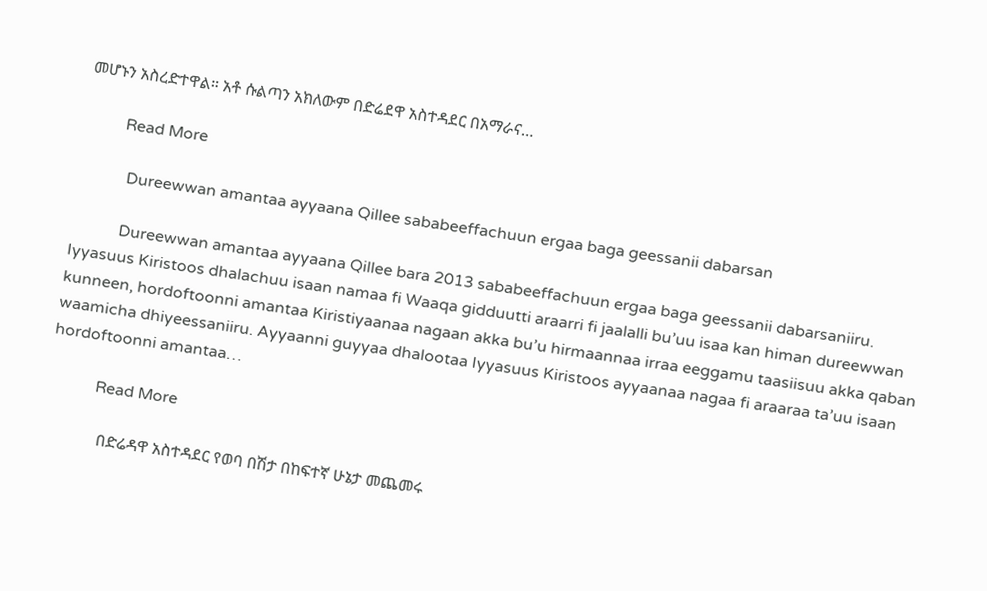መሆኑን አስረድተዋል። አቶ ሱልጣን አክለውም በድሬደዋ አስተዳደር በአማራና…

          Read More

            Dureewwan amantaa ayyaana Qillee sababeeffachuun ergaa baga geessanii dabarsan

            Dureewwan amantaa ayyaana Qillee bara 2013 sababeeffachuun ergaa baga geessanii dabarsaniiru. Iyyasuus Kiristoos dhalachuu isaan namaa fi Waaqa gidduutti araarri fi jaalalli bu’uu isaa kan himan dureewwan kunneen, hordoftoonni amantaa Kiristiyaanaa nagaan akka bu’u hirmaannaa irraa eeggamu taasiisuu akka qaban waamicha dhiyeessaniiru. Ayyaanni guyyaa dhalootaa Iyyasuus Kiristoos ayyaanaa nagaa fi araaraa ta’uu isaan hordoftoonni amantaa…

            Read More

              በድሬዳዋ አስተዳደር የወባ በሽታ በከፍተኛ ሁኔታ መጨመሩ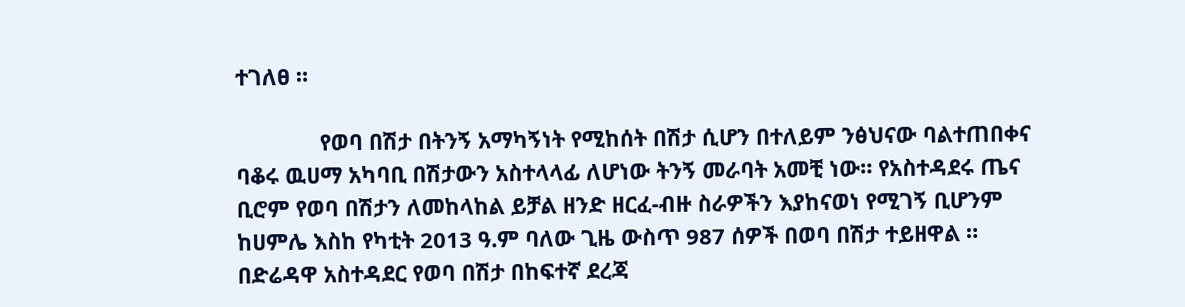ተገለፀ ።

              የወባ በሽታ በትንኝ አማካኝነት የሚከሰት በሽታ ሲሆን በተለይም ንፅህናው ባልተጠበቀና ባቆሩ ዉሀማ አካባቢ በሽታውን አስተላላፊ ለሆነው ትንኝ መራባት አመቺ ነው። የአስተዳደሩ ጤና ቢሮም የወባ በሽታን ለመከላከል ይቻል ዘንድ ዘርፈ-ብዙ ስራዎችን እያከናወነ የሚገኝ ቢሆንም ከሀምሌ እስከ የካቲት 2013 ዓ.ም ባለው ጊዜ ውስጥ 987 ሰዎች በወባ በሽታ ተይዘዋል ። በድሬዳዋ አስተዳደር የወባ በሽታ በከፍተኛ ደረጃ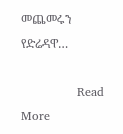መጨመሩን የድሬዳዋ…

              Read More